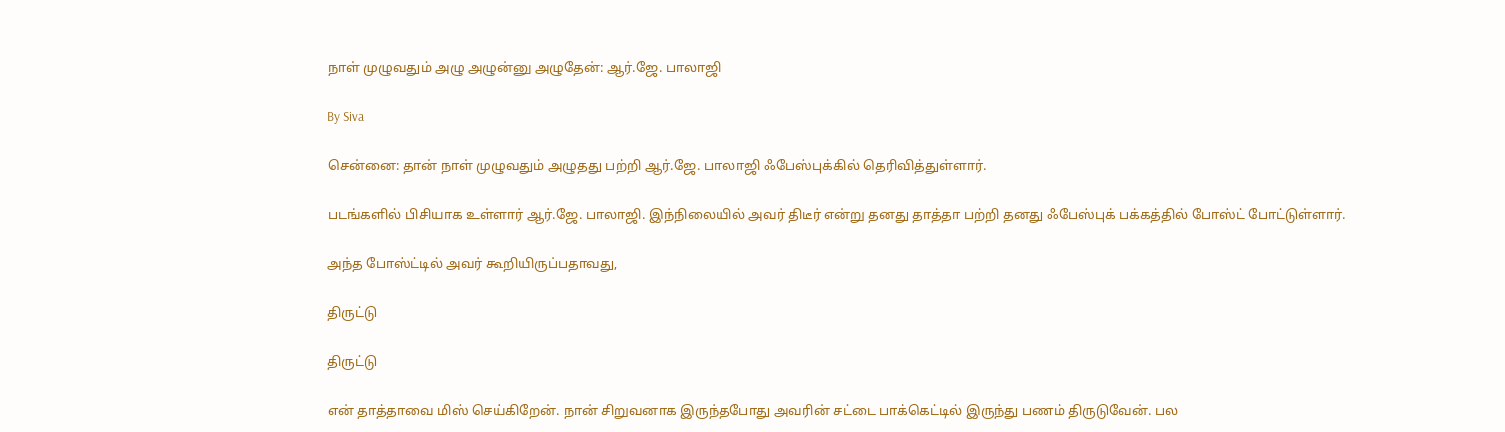நாள் முழுவதும் அழு அழுன்னு அழுதேன்: ஆர்.ஜே. பாலாஜி

By Siva

சென்னை: தான் நாள் முழுவதும் அழுதது பற்றி ஆர்.ஜே. பாலாஜி ஃபேஸ்புக்கில் தெரிவித்துள்ளார்.

படங்களில் பிசியாக உள்ளார் ஆர்.ஜே. பாலாஜி. இந்நிலையில் அவர் திடீர் என்று தனது தாத்தா பற்றி தனது ஃபேஸ்புக் பக்கத்தில் போஸ்ட் போட்டுள்ளார்.

அந்த போஸ்ட்டில் அவர் கூறியிருப்பதாவது,

திருட்டு

திருட்டு

என் தாத்தாவை மிஸ் செய்கிறேன். நான் சிறுவனாக இருந்தபோது அவரின் சட்டை பாக்கெட்டில் இருந்து பணம் திருடுவேன். பல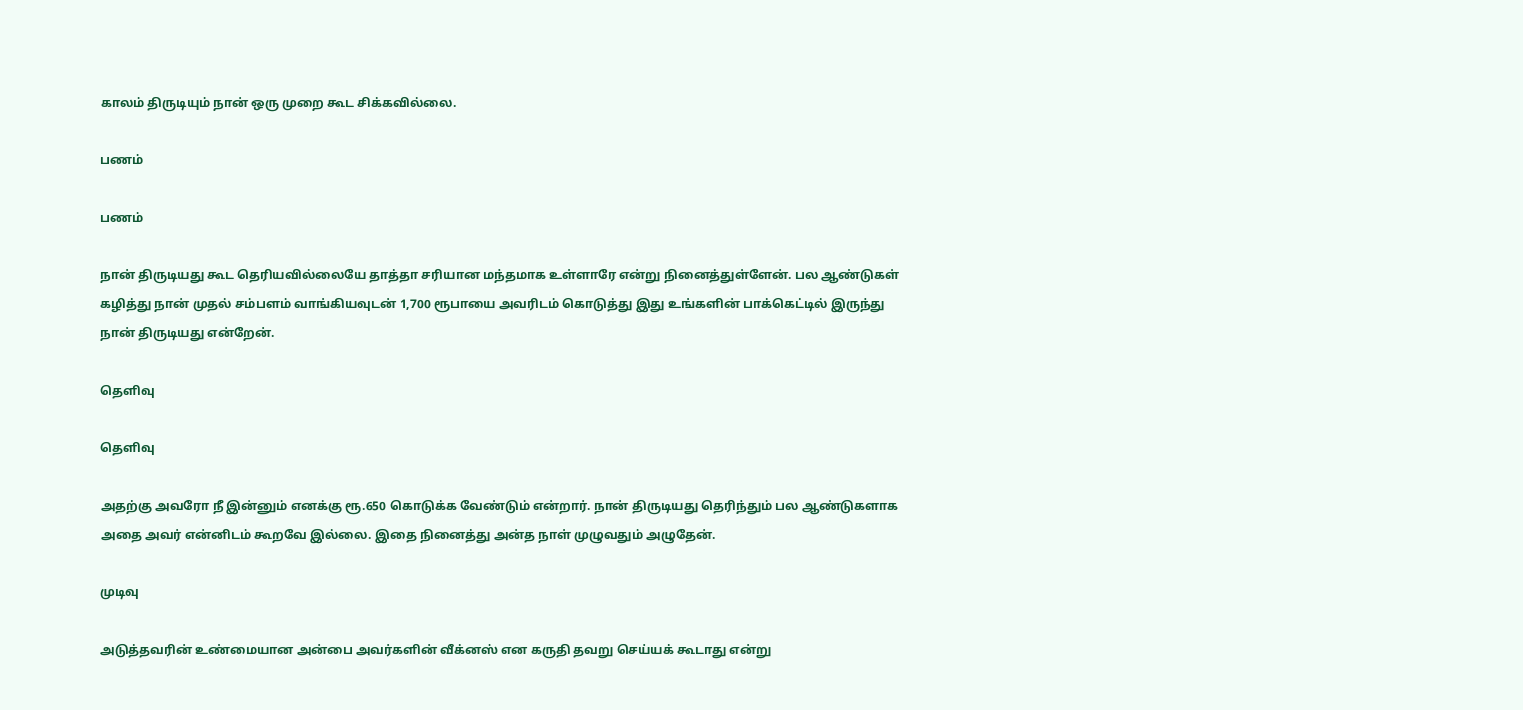காலம் திருடியும் நான் ஒரு முறை கூட சிக்கவில்லை.

பணம்

பணம்

நான் திருடியது கூட தெரியவில்லையே தாத்தா சரியான மந்தமாக உள்ளாரே என்று நினைத்துள்ளேன். பல ஆண்டுகள் கழித்து நான் முதல் சம்பளம் வாங்கியவுடன் 1,700 ரூபாயை அவரிடம் கொடுத்து இது உங்களின் பாக்கெட்டில் இருந்து நான் திருடியது என்றேன்.

தெளிவு

தெளிவு

அதற்கு அவரோ நீ இன்னும் எனக்கு ரூ.650 கொடுக்க வேண்டும் என்றார். நான் திருடியது தெரிந்தும் பல ஆண்டுகளாக அதை அவர் என்னிடம் கூறவே இல்லை. இதை நினைத்து அன்த நாள் முழுவதும் அழுதேன்.

முடிவு

அடுத்தவரின் உண்மையான அன்பை அவர்களின் வீக்னஸ் என கருதி தவறு செய்யக் கூடாது என்று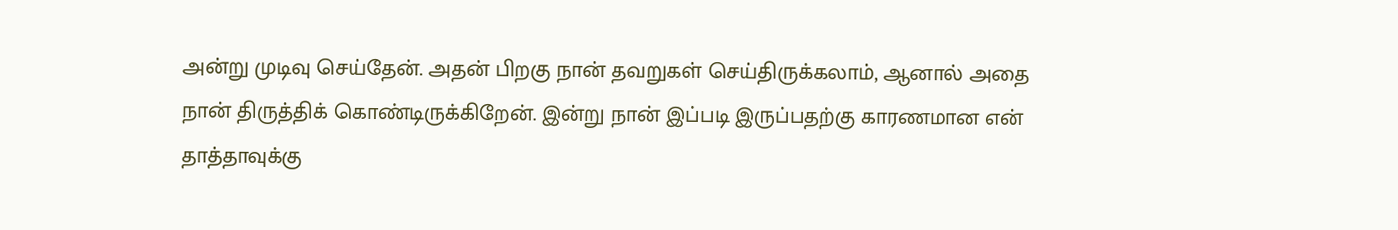அன்று முடிவு செய்தேன். அதன் பிறகு நான் தவறுகள் செய்திருக்கலாம், ஆனால் அதை நான் திருத்திக் கொண்டிருக்கிறேன். இன்று நான் இப்படி இருப்பதற்கு காரணமான என் தாத்தாவுக்கு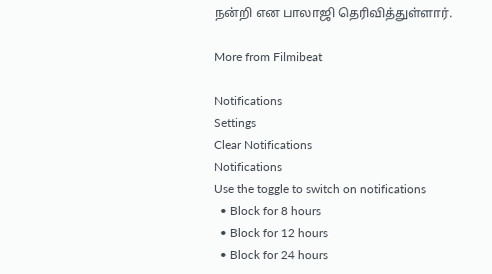நன்றி என பாலாஜி தெரிவித்துள்ளார்.

More from Filmibeat

Notifications
Settings
Clear Notifications
Notifications
Use the toggle to switch on notifications
  • Block for 8 hours
  • Block for 12 hours
  • Block for 24 hours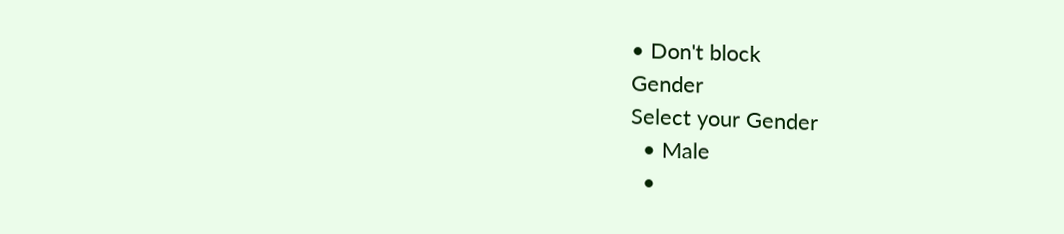• Don't block
Gender
Select your Gender
  • Male
  •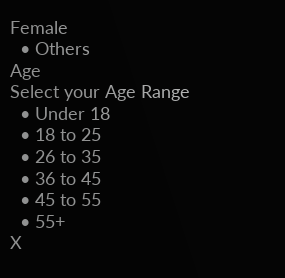Female
  • Others
Age
Select your Age Range
  • Under 18
  • 18 to 25
  • 26 to 35
  • 36 to 45
  • 45 to 55
  • 55+
X